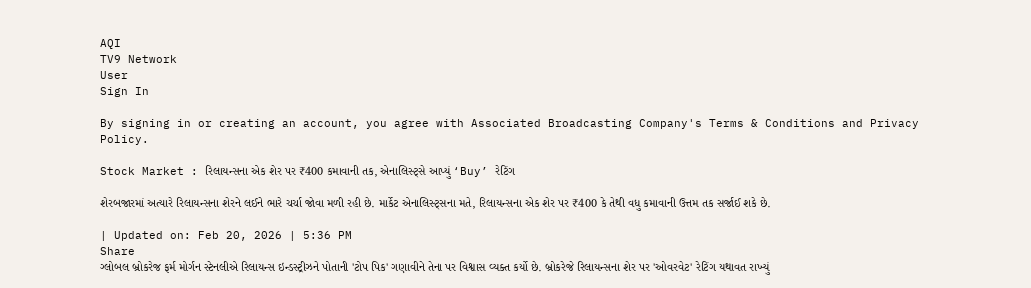AQI
TV9 Network
User
Sign In

By signing in or creating an account, you agree with Associated Broadcasting Company's Terms & Conditions and Privacy Policy.

Stock Market : રિલાયન્સના એક શેર પર ₹400 કમાવાની તક, એનાલિસ્ટ્સે આપ્યું ‘Buy’ રેટિંગ

શેરબજારમાં અત્યારે રિલાયન્સના શેરને લઈને ભારે ચર્ચા જોવા મળી રહી છે. માર્કેટ એનાલિસ્ટ્સના મતે, રિલાયન્સના એક શેર પર ₹400 કે તેથી વધુ કમાવાની ઉત્તમ તક સર્જાઈ શકે છે.

| Updated on: Feb 20, 2026 | 5:36 PM
Share
ગ્લોબલ બ્રોકરેજ ફર્મ મોર્ગન સ્ટેનલીએ રિલાયન્સ ઇન્ડસ્ટ્રીઝને પોતાની 'ટોપ પિક' ગણાવીને તેના પર વિશ્વાસ વ્યક્ત કર્યો છે. બ્રોકરેજે રિલાયન્સના શેર પર 'ઓવરવેટ' રેટિંગ યથાવત રાખ્યું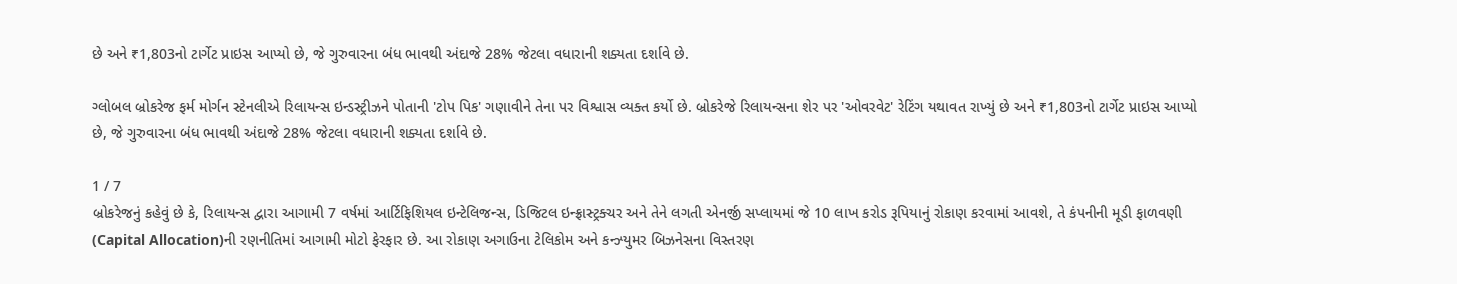છે અને ₹1,803નો ટાર્ગેટ પ્રાઇસ આપ્યો છે, જે ગુરુવારના બંધ ભાવથી અંદાજે 28% જેટલા વધારાની શક્યતા દર્શાવે છે.

ગ્લોબલ બ્રોકરેજ ફર્મ મોર્ગન સ્ટેનલીએ રિલાયન્સ ઇન્ડસ્ટ્રીઝને પોતાની 'ટોપ પિક' ગણાવીને તેના પર વિશ્વાસ વ્યક્ત કર્યો છે. બ્રોકરેજે રિલાયન્સના શેર પર 'ઓવરવેટ' રેટિંગ યથાવત રાખ્યું છે અને ₹1,803નો ટાર્ગેટ પ્રાઇસ આપ્યો છે, જે ગુરુવારના બંધ ભાવથી અંદાજે 28% જેટલા વધારાની શક્યતા દર્શાવે છે.

1 / 7
બ્રોકરેજનું કહેવું છે કે, રિલાયન્સ દ્વારા આગામી 7 વર્ષમાં આર્ટિફિશિયલ ઇન્ટેલિજન્સ, ડિજિટલ ઇન્ફ્રાસ્ટ્રક્ચર અને તેને લગતી એનર્જી સપ્લાયમાં જે 10 લાખ કરોડ રૂપિયાનું રોકાણ કરવામાં આવશે, તે કંપનીની મૂડી ફાળવણી (Capital Allocation)ની રણનીતિમાં આગામી મોટો ફેરફાર છે. આ રોકાણ અગાઉના ટેલિકોમ અને કન્ઝ્યુમર બિઝનેસના વિસ્તરણ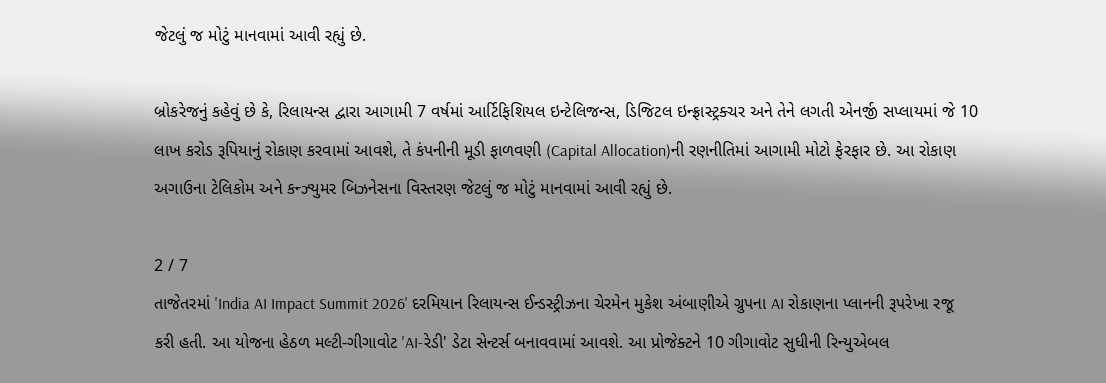જેટલું જ મોટું માનવામાં આવી રહ્યું છે.

બ્રોકરેજનું કહેવું છે કે, રિલાયન્સ દ્વારા આગામી 7 વર્ષમાં આર્ટિફિશિયલ ઇન્ટેલિજન્સ, ડિજિટલ ઇન્ફ્રાસ્ટ્રક્ચર અને તેને લગતી એનર્જી સપ્લાયમાં જે 10 લાખ કરોડ રૂપિયાનું રોકાણ કરવામાં આવશે, તે કંપનીની મૂડી ફાળવણી (Capital Allocation)ની રણનીતિમાં આગામી મોટો ફેરફાર છે. આ રોકાણ અગાઉના ટેલિકોમ અને કન્ઝ્યુમર બિઝનેસના વિસ્તરણ જેટલું જ મોટું માનવામાં આવી રહ્યું છે.

2 / 7
તાજેતરમાં 'India AI Impact Summit 2026' દરમિયાન રિલાયન્સ ઈન્ડસ્ટ્રીઝના ચેરમેન મુકેશ અંબાણીએ ગ્રુપના AI રોકાણના પ્લાનની રૂપરેખા રજૂ કરી હતી. આ યોજના હેઠળ મલ્ટી-ગીગાવોટ 'AI-રેડી' ડેટા સેન્ટર્સ બનાવવામાં આવશે. આ પ્રોજેક્ટને 10 ગીગાવોટ સુધીની રિન્યુએબલ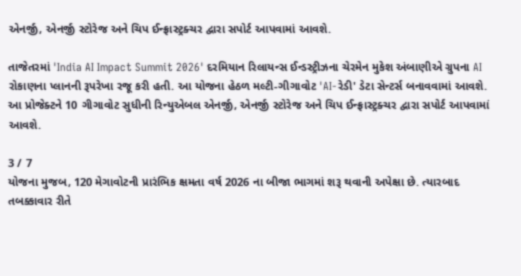એનર્જી, એનર્જી સ્ટોરેજ અને ચિપ ઈન્ફ્રાસ્ટ્રક્ચર દ્વારા સપોર્ટ આપવામાં આવશે.

તાજેતરમાં 'India AI Impact Summit 2026' દરમિયાન રિલાયન્સ ઈન્ડસ્ટ્રીઝના ચેરમેન મુકેશ અંબાણીએ ગ્રુપના AI રોકાણના પ્લાનની રૂપરેખા રજૂ કરી હતી. આ યોજના હેઠળ મલ્ટી-ગીગાવોટ 'AI-રેડી' ડેટા સેન્ટર્સ બનાવવામાં આવશે. આ પ્રોજેક્ટને 10 ગીગાવોટ સુધીની રિન્યુએબલ એનર્જી, એનર્જી સ્ટોરેજ અને ચિપ ઈન્ફ્રાસ્ટ્રક્ચર દ્વારા સપોર્ટ આપવામાં આવશે.

3 / 7
યોજના મુજબ, 120 મેગાવોટની પ્રારંભિક ક્ષમતા વર્ષ 2026 ના બીજા ભાગમાં શરૂ થવાની અપેક્ષા છે. ત્યારબાદ તબક્કાવાર રીતે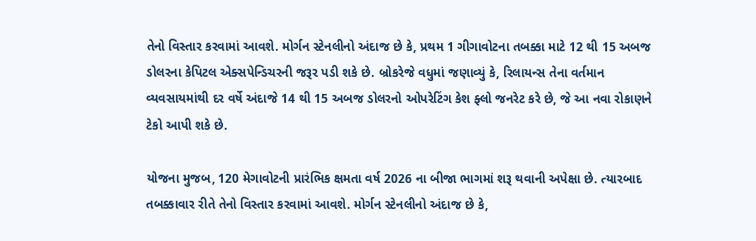તેનો વિસ્તાર કરવામાં આવશે. મોર્ગન સ્ટેનલીનો અંદાજ છે કે, પ્રથમ 1 ગીગાવોટના તબક્કા માટે 12 થી 15 અબજ ડોલરના કેપિટલ એક્સપેન્ડિચરની જરૂર પડી શકે છે. બ્રોકરેજે વધુમાં જણાવ્યું કે, રિલાયન્સ તેના વર્તમાન વ્યવસાયમાંથી દર વર્ષે અંદાજે 14 થી 15 અબજ ડોલરનો ઓપરેટિંગ કેશ ફ્લો જનરેટ કરે છે, જે આ નવા રોકાણને ટેકો આપી શકે છે.

યોજના મુજબ, 120 મેગાવોટની પ્રારંભિક ક્ષમતા વર્ષ 2026 ના બીજા ભાગમાં શરૂ થવાની અપેક્ષા છે. ત્યારબાદ તબક્કાવાર રીતે તેનો વિસ્તાર કરવામાં આવશે. મોર્ગન સ્ટેનલીનો અંદાજ છે કે,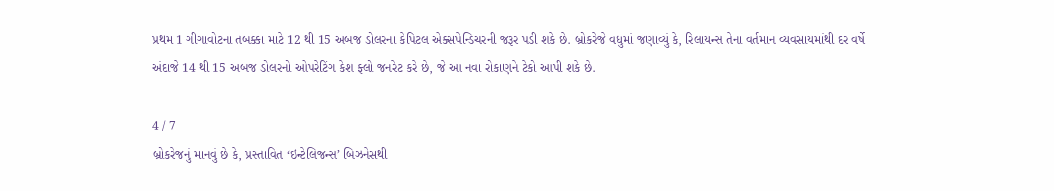પ્રથમ 1 ગીગાવોટના તબક્કા માટે 12 થી 15 અબજ ડોલરના કેપિટલ એક્સપેન્ડિચરની જરૂર પડી શકે છે. બ્રોકરેજે વધુમાં જણાવ્યું કે, રિલાયન્સ તેના વર્તમાન વ્યવસાયમાંથી દર વર્ષે અંદાજે 14 થી 15 અબજ ડોલરનો ઓપરેટિંગ કેશ ફ્લો જનરેટ કરે છે, જે આ નવા રોકાણને ટેકો આપી શકે છે.

4 / 7
બ્રોકરેજનું માનવું છે કે, પ્રસ્તાવિત ‘ઇન્ટેલિજન્સ’ બિઝનેસથી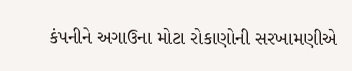કંપનીને અગાઉના મોટા રોકાણોની સરખામણીએ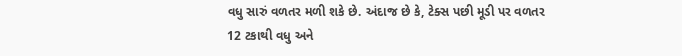વધુ સારું વળતર મળી શકે છે. અંદાજ છે કે, ટેક્સ પછી મૂડી પર વળતર 12 ટકાથી વધુ અને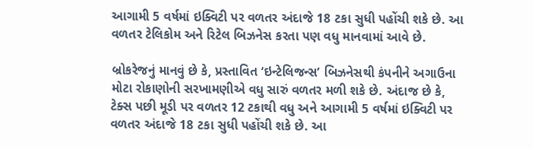આગામી 5 વર્ષમાં ઇક્વિટી પર વળતર અંદાજે 18 ટકા સુધી પહોંચી શકે છે. આ વળતર ટેલિકોમ અને રિટેલ બિઝનેસ કરતા પણ વધુ માનવામાં આવે છે.

બ્રોકરેજનું માનવું છે કે, પ્રસ્તાવિત ‘ઇન્ટેલિજન્સ’ બિઝનેસથી કંપનીને અગાઉના મોટા રોકાણોની સરખામણીએ વધુ સારું વળતર મળી શકે છે. અંદાજ છે કે, ટેક્સ પછી મૂડી પર વળતર 12 ટકાથી વધુ અને આગામી 5 વર્ષમાં ઇક્વિટી પર વળતર અંદાજે 18 ટકા સુધી પહોંચી શકે છે. આ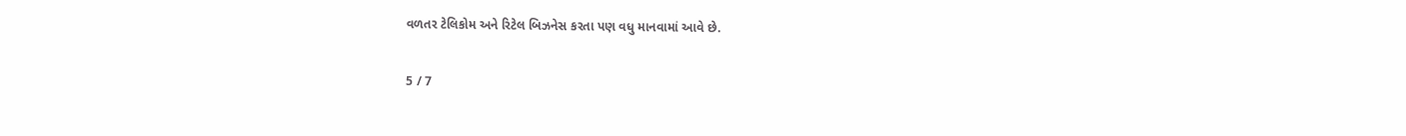વળતર ટેલિકોમ અને રિટેલ બિઝનેસ કરતા પણ વધુ માનવામાં આવે છે.

5 / 7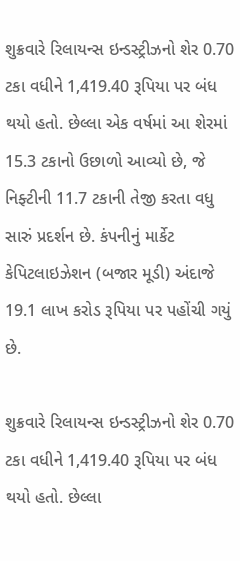શુક્રવારે રિલાયન્સ ઇન્ડસ્ટ્રીઝનો શેર 0.70 ટકા વધીને 1,419.40 રૂપિયા પર બંધ થયો હતો. છેલ્લા એક વર્ષમાં આ શેરમાં 15.3 ટકાનો ઉછાળો આવ્યો છે, જે નિફ્ટીની 11.7 ટકાની તેજી કરતા વધુ સારું પ્રદર્શન છે. કંપનીનું માર્કેટ કેપિટલાઇઝેશન (બજાર મૂડી) અંદાજે 19.1 લાખ કરોડ રૂપિયા પર પહોંચી ગયું છે.

શુક્રવારે રિલાયન્સ ઇન્ડસ્ટ્રીઝનો શેર 0.70 ટકા વધીને 1,419.40 રૂપિયા પર બંધ થયો હતો. છેલ્લા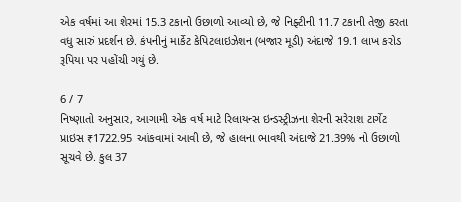એક વર્ષમાં આ શેરમાં 15.3 ટકાનો ઉછાળો આવ્યો છે, જે નિફ્ટીની 11.7 ટકાની તેજી કરતા વધુ સારું પ્રદર્શન છે. કંપનીનું માર્કેટ કેપિટલાઇઝેશન (બજાર મૂડી) અંદાજે 19.1 લાખ કરોડ રૂપિયા પર પહોંચી ગયું છે.

6 / 7
નિષ્ણાતો અનુસાર, આગામી એક વર્ષ માટે રિલાયન્સ ઇન્ડસ્ટ્રીઝના શેરની સરેરાશ ટાર્ગેટ પ્રાઇસ ₹1722.95 આંકવામાં આવી છે, જે હાલના ભાવથી અંદાજે 21.39% નો ઉછાળો સૂચવે છે. કુલ 37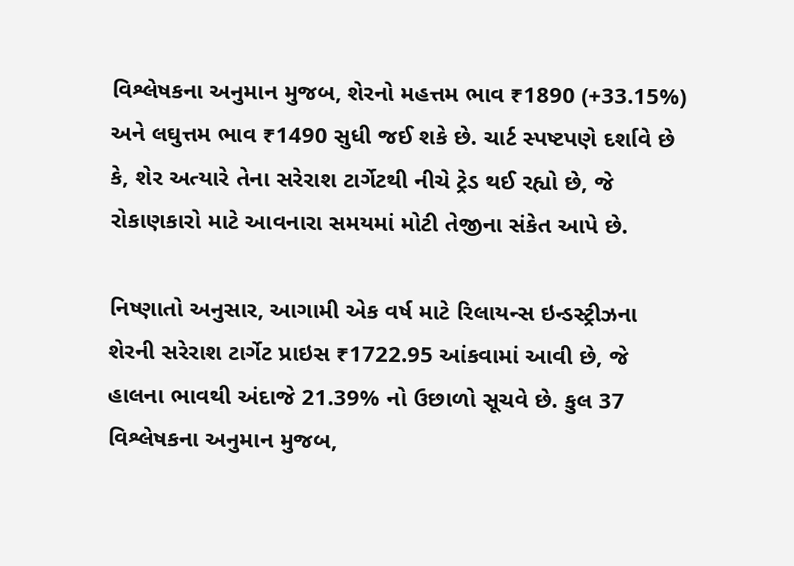વિશ્લેષકના અનુમાન મુજબ, શેરનો મહત્તમ ભાવ ₹1890 (+33.15%) અને લઘુત્તમ ભાવ ₹1490 સુધી જઈ શકે છે. ચાર્ટ સ્પષ્ટપણે દર્શાવે છે કે, શેર અત્યારે તેના સરેરાશ ટાર્ગેટથી નીચે ટ્રેડ થઈ રહ્યો છે, જે રોકાણકારો માટે આવનારા સમયમાં મોટી તેજીના સંકેત આપે છે.

નિષ્ણાતો અનુસાર, આગામી એક વર્ષ માટે રિલાયન્સ ઇન્ડસ્ટ્રીઝના શેરની સરેરાશ ટાર્ગેટ પ્રાઇસ ₹1722.95 આંકવામાં આવી છે, જે હાલના ભાવથી અંદાજે 21.39% નો ઉછાળો સૂચવે છે. કુલ 37 વિશ્લેષકના અનુમાન મુજબ,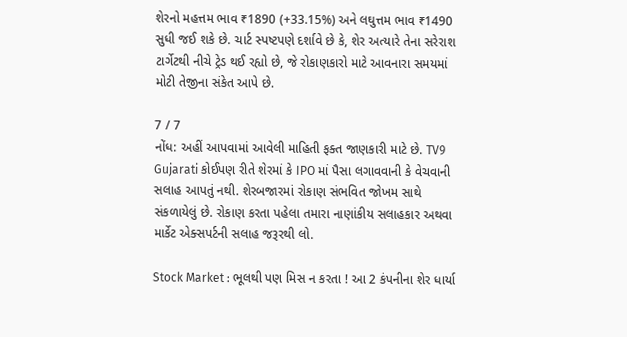શેરનો મહત્તમ ભાવ ₹1890 (+33.15%) અને લઘુત્તમ ભાવ ₹1490 સુધી જઈ શકે છે. ચાર્ટ સ્પષ્ટપણે દર્શાવે છે કે, શેર અત્યારે તેના સરેરાશ ટાર્ગેટથી નીચે ટ્રેડ થઈ રહ્યો છે, જે રોકાણકારો માટે આવનારા સમયમાં મોટી તેજીના સંકેત આપે છે.

7 / 7
નોંધ: અહીં આપવામાં આવેલી માહિતી ફક્ત જાણકારી માટે છે. TV9 Gujarati કોઈપણ રીતે શેરમાં કે IPO માં પૈસા લગાવવાની કે વેચવાની સલાહ આપતું નથી. શેરબજારમાં રોકાણ સંભવિત જોખમ સાથે સંકળાયેલું છે. રોકાણ કરતા પહેલા તમારા નાણાંકીય સલાહકાર અથવા માર્કેટ એક્સપર્ટની સલાહ જરૂરથી લો.

Stock Market : ભૂલથી પણ મિસ ન કરતા ! આ 2 કંપનીના શેર ધાર્યા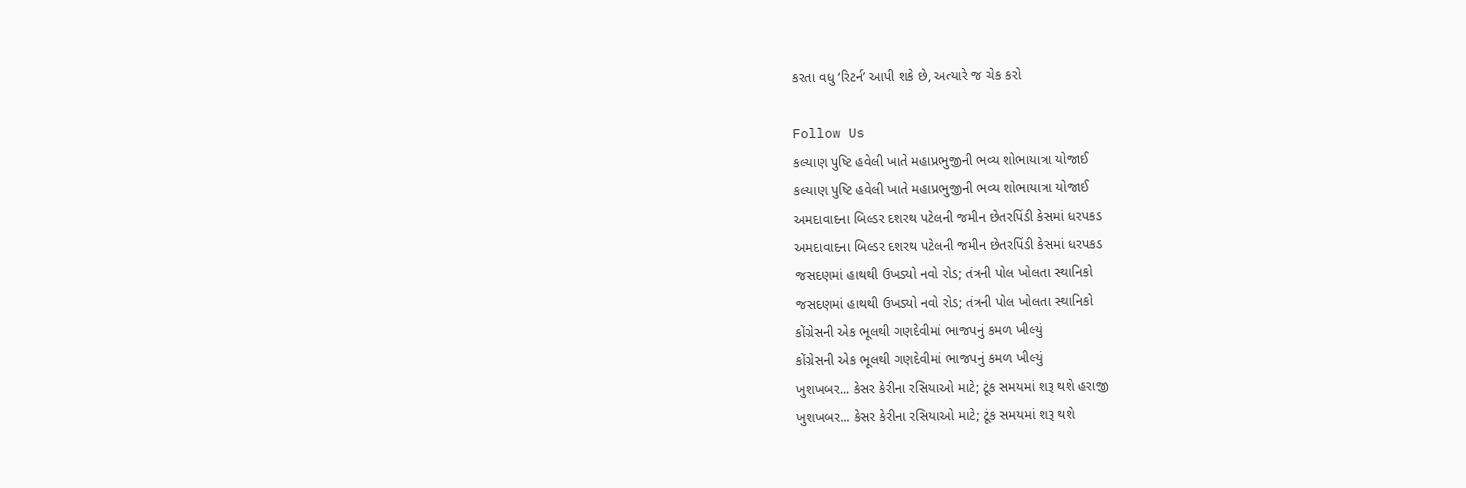કરતા વધુ ‘રિટર્ન’ આપી શકે છે, અત્યારે જ ચેક કરો

Follow Us
કલ્યાણ પુષ્ટિ હવેલી ખાતે મહાપ્રભુજીની ભવ્ય શોભાયાત્રા યોજાઈ
કલ્યાણ પુષ્ટિ હવેલી ખાતે મહાપ્રભુજીની ભવ્ય શોભાયાત્રા યોજાઈ
અમદાવાદના બિલ્ડર દશરથ પટેલની જમીન છેતરપિંડી કેસમાં ધરપકડ
અમદાવાદના બિલ્ડર દશરથ પટેલની જમીન છેતરપિંડી કેસમાં ધરપકડ
જસદણમાં હાથથી ઉખડ્યો નવો રોડ; તંત્રની પોલ ખોલતા સ્થાનિકો
જસદણમાં હાથથી ઉખડ્યો નવો રોડ; તંત્રની પોલ ખોલતા સ્થાનિકો
કોંગ્રેસની એક ભૂલથી ગણદેવીમાં ભાજપનું કમળ ખીલ્યું
કોંગ્રેસની એક ભૂલથી ગણદેવીમાં ભાજપનું કમળ ખીલ્યું
ખુશખબર... કેસર કેરીના રસિયાઓ માટે; ટૂંક સમયમાં શરૂ થશે હરાજી
ખુશખબર... કેસર કેરીના રસિયાઓ માટે; ટૂંક સમયમાં શરૂ થશે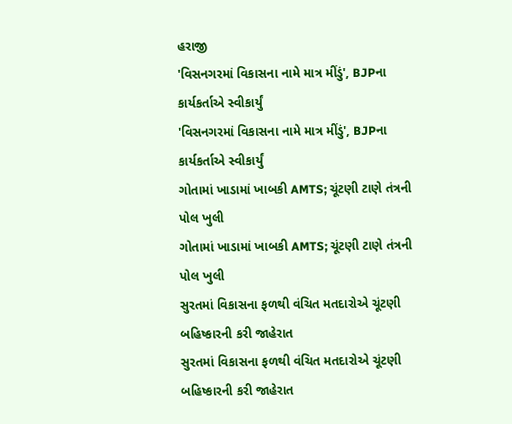હરાજી
'વિસનગરમાં વિકાસના નામે માત્ર મીંડું', BJPના કાર્યકર્તાએ સ્વીકાર્યું
'વિસનગરમાં વિકાસના નામે માત્ર મીંડું', BJPના કાર્યકર્તાએ સ્વીકાર્યું
ગોતામાં ખાડામાં ખાબકી AMTS; ચૂંટણી ટાણે તંત્રની પોલ ખુલી
ગોતામાં ખાડામાં ખાબકી AMTS; ચૂંટણી ટાણે તંત્રની પોલ ખુલી
સુરતમાં વિકાસના ફળથી વંચિત મતદારોએ ચૂંટણી બહિષ્કારની કરી જાહેરાત
સુરતમાં વિકાસના ફળથી વંચિત મતદારોએ ચૂંટણી બહિષ્કારની કરી જાહેરાત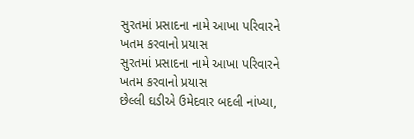સુરતમાં પ્રસાદના નામે આખા પરિવારને ખતમ કરવાનો પ્રયાસ
સુરતમાં પ્રસાદના નામે આખા પરિવારને ખતમ કરવાનો પ્રયાસ
છેલ્લી ઘડીએ ઉમેદવાર બદલી નાંખ્યા,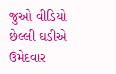જુઓ વીડિયો
છેલ્લી ઘડીએ ઉમેદવાર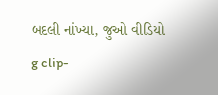બદલી નાંખ્યા, જુઓ વીડિયો
g clip-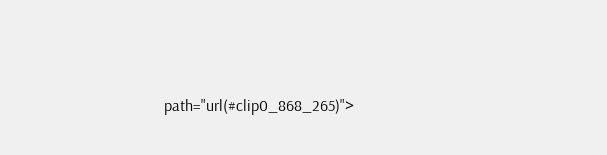path="url(#clip0_868_265)">